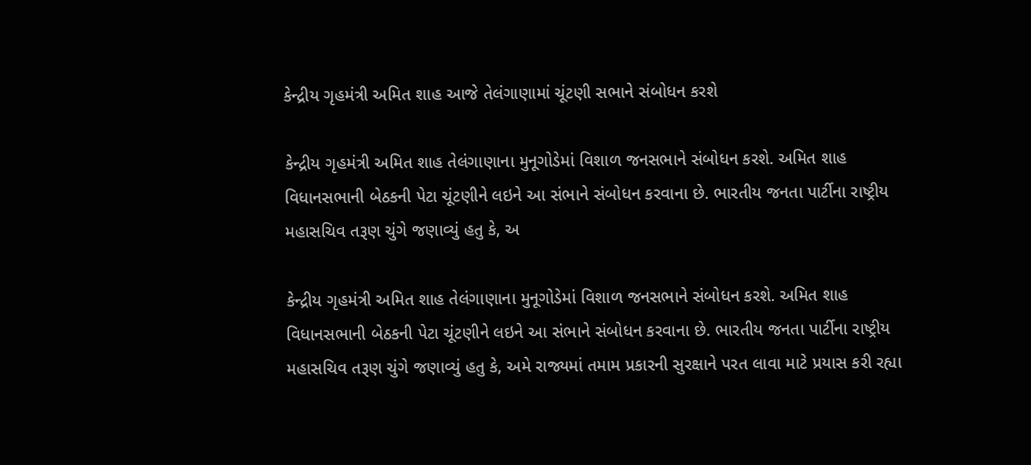કેન્દ્રીય ગૃહમંત્રી અમિત શાહ આજે તેલંગાણામાં ચૂંટણી સભાને સંબોધન કરશે

કેન્દ્રીય ગૃહમંત્રી અમિત શાહ તેલંગાણાના મુનૂગોડેમાં વિશાળ જનસભાને સંબોધન કરશે. અમિત શાહ વિધાનસભાની બેઠકની પેટા ચૂંટણીને લઇને આ સંભાને સંબોધન કરવાના છે. ભારતીય જનતા પાર્ટીના રાષ્ટ્રીય મહાસચિવ તરૂણ ચુંગે જણાવ્યું હતુ કે, અ

કેન્દ્રીય ગૃહમંત્રી અમિત શાહ તેલંગાણાના મુનૂગોડેમાં વિશાળ જનસભાને સંબોધન કરશે. અમિત શાહ વિધાનસભાની બેઠકની પેટા ચૂંટણીને લઇને આ સંભાને સંબોધન કરવાના છે. ભારતીય જનતા પાર્ટીના રાષ્ટ્રીય મહાસચિવ તરૂણ ચુંગે જણાવ્યું હતુ કે, અમે રાજ્યમાં તમામ પ્રકારની સુરક્ષાને પરત લાવા માટે પ્રયાસ કરી રહ્યા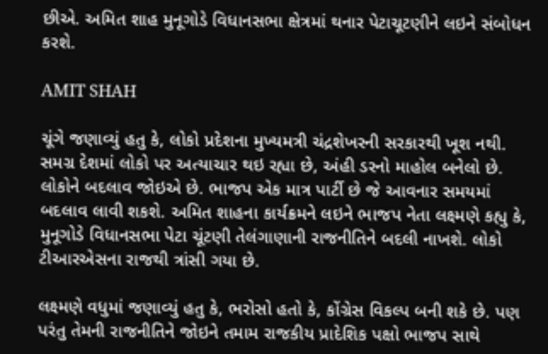છીએ. અમિત શાહ મુનૂગોડે વિધાનસભા ક્ષેત્રમાં થનાર પેટાચૂટણીને લઇને સંબોધન કરશે.

AMIT SHAH

ચૂંગે જણાવ્યું હતુ કે, લોકો પ્રદેશના મુખ્યમત્રી ચંદ્રશેખરની સરકારથી ખૂશ નથી. સમગ્ર દેશમાં લોકો પર અત્યાચાર થઇ રહ્યા છે, અંહી ડરનો માહોલ બનેલો છે. લોકોને બદલાવ જોઇએ છે. ભાજપ એક માત્ર પાર્ટી છે જે આવનાર સમયમાં બદલાવ લાવી શકશે. અમિત શાહના કાર્યક્રમને લઇને ભાજપ નેતા લક્ષ્મણે કહ્યુ કે, મુનૂગોડે વિધાનસભા પેટા ચૂંટણી તેલંગાણાની રાજનીતિને બદલી નાખશે. લોકો ટીઆરએસના રાજથી ત્રાંસી ગયા છે.

લક્ષ્મણે વધુમાં જણાવ્યું હતુ કે, ભરોસો હતો કે, કોંગ્રેસ વિકલ્પ બની શકે છે. પણ પરંતુ તેમની રાજનીતિને જોઇને તમામ રાજકીય પ્રાદેશિક પક્ષો ભાજપ સાથે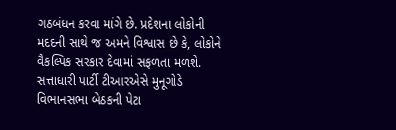ગઠબંધન કરવા માંગે છે. પ્રદેશના લોકોની મદદની સાથે જ અમને વિશ્વાસ છે કે, લોકોને વૈકલ્પિક સરકાર દેવામાં સફળતા મળશે. સત્તાધારી પાર્ટી ટીઆરએસે મુનૂગોડે વિભાનસભા બેઠકની પેટા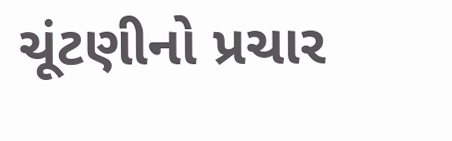ચૂંટણીનો પ્રચાર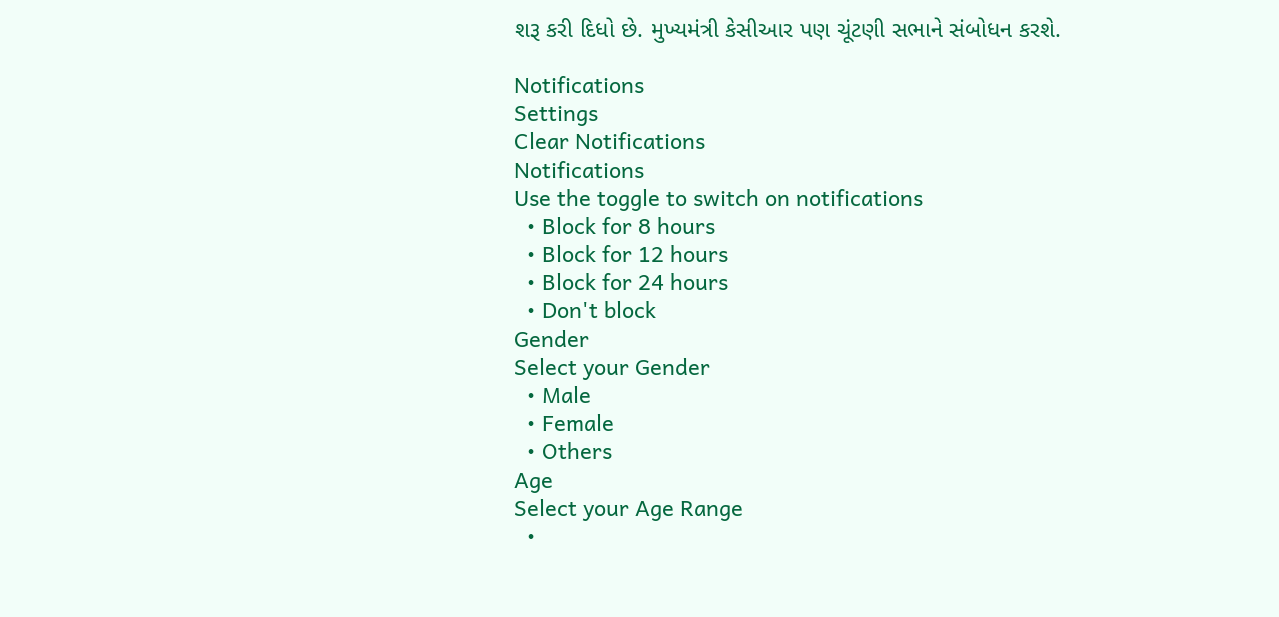શરૂ કરી દિધો છે. મુખ્યમંત્રી કેસીઆર પણ ચૂંટણી સભાને સંબોધન કરશે.

Notifications
Settings
Clear Notifications
Notifications
Use the toggle to switch on notifications
  • Block for 8 hours
  • Block for 12 hours
  • Block for 24 hours
  • Don't block
Gender
Select your Gender
  • Male
  • Female
  • Others
Age
Select your Age Range
  •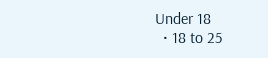Under 18
  • 18 to 25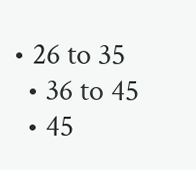• 26 to 35
  • 36 to 45
  • 45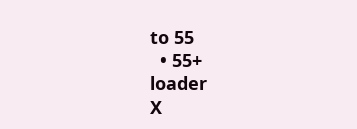to 55
  • 55+
loader
X